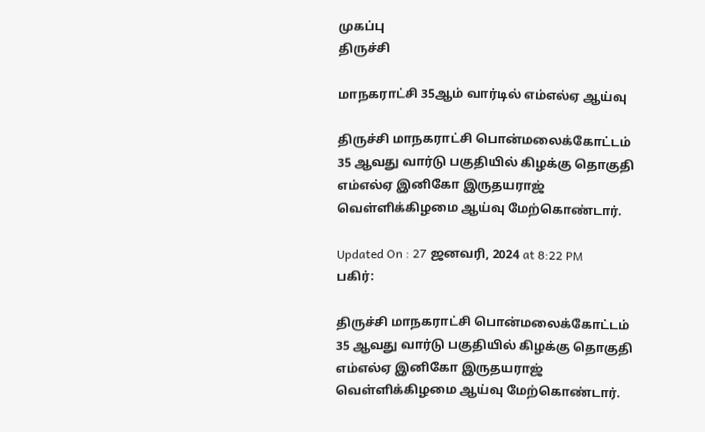முகப்பு
திருச்சி

மாநகராட்சி 35ஆம் வார்டில் எம்எல்ஏ ஆய்வு

திருச்சி மாநகராட்சி பொன்மலைக்கோட்டம் 35 ஆவது வார்டு பகுதியில் கிழக்கு தொகுதி எம்எல்ஏ இனிகோ இருதயராஜ் வெள்ளிக்கிழமை ஆய்வு மேற்கொண்டார்.

Updated On : 27 ஜனவரி, 2024 at 8:22 PM
பகிர்:

திருச்சி மாநகராட்சி பொன்மலைக்கோட்டம் 35 ஆவது வார்டு பகுதியில் கிழக்கு தொகுதி எம்எல்ஏ இனிகோ இருதயராஜ் வெள்ளிக்கிழமை ஆய்வு மேற்கொண்டார்.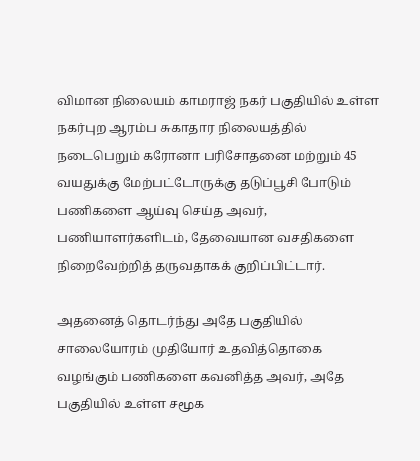விமான நிலையம் காமராஜ் நகர் பகுதியில் உள்ள நகர்புற ஆரம்ப சுகாதார நிலையத்தில் நடைபெறும் கரோனா பரிசோதனை மற்றும் 45 வயதுக்கு மேற்பட்டோருக்கு தடுப்பூசி போடும் பணிகளை ஆய்வு செய்த அவர், பணியாளர்களிடம், தேவையான வசதிகளை நிறைவேற்றித் தருவதாகக் குறிப்பிட்டார்.

அதனைத் தொடர்ந்து அதே பகுதியில் சாலையோரம் முதியோர் உதவித்தொகை வழங்கும் பணிகளை கவனித்த அவர், அதே பகுதியில் உள்ள சமூக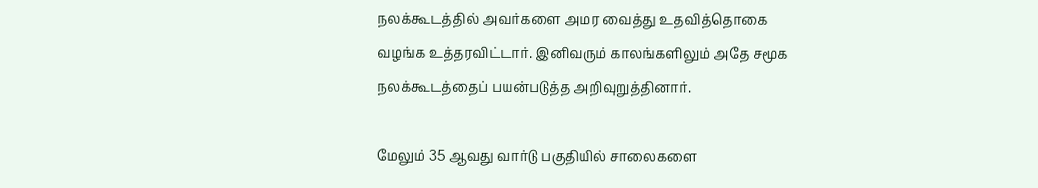நலக்கூடத்தில் அவர்களை அமர வைத்து உதவித்தொகை வழங்க உத்தரவிட்டார். இனிவரும் காலங்களிலும் அதே சமூக நலக்கூடத்தைப் பயன்படுத்த அறிவுறுத்தினார்.

மேலும் 35 ஆவது வார்டு பகுதியில் சாலைகளை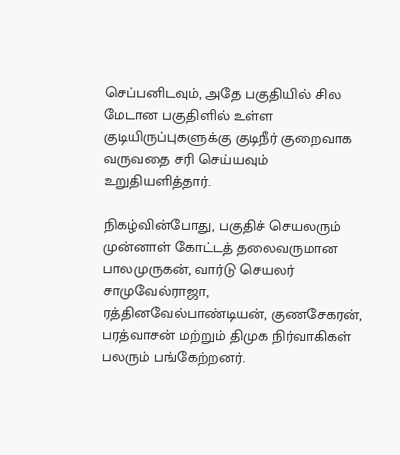செப்பனிடவும், அதே பகுதியில் சில மேடான பகுதிளில் உள்ள குடியிருப்புகளுக்கு குடிநீர் குறைவாக வருவதை சரி செய்யவும் உறுதியளித்தார்.

நிகழ்வின்போது, பகுதிச் செயலரும் முன்னாள் கோட்டத் தலைவருமான பாலமுருகன், வார்டு செயலர் சாமுவேல்ராஜா, ரத்தினவேல்பாண்டியன், குணசேகரன், பரத்வாசன் மற்றும் திமுக நிர்வாகிகள் பலரும் பங்கேற்றனர்.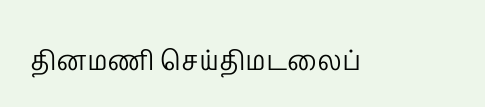தினமணி செய்திமடலைப்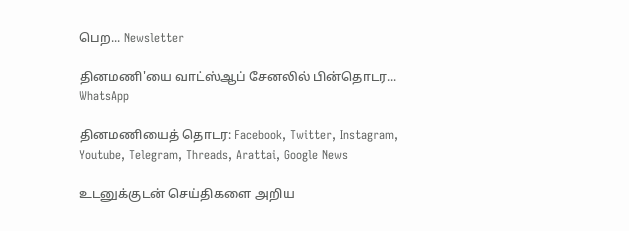பெற... Newsletter

தினமணி'யை வாட்ஸ்ஆப் சேனலில் பின்தொடர... WhatsApp

தினமணியைத் தொடர: Facebook, Twitter, Instagram, Youtube, Telegram, Threads, Arattai, Google News

உடனுக்குடன் செய்திகளை அறிய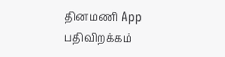தினமணி App பதிவிறக்கம்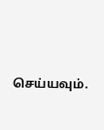செய்யவும்.